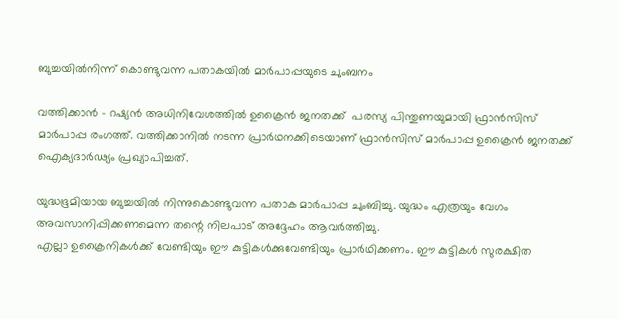ബുച്ചയില്‍നിന്ന് കൊണ്ടുവന്ന പതാകയില്‍ മാര്‍പാപ്പയുടെ ചുംബനം

വത്തിക്കാന്‍ - റഷ്യന്‍ അധിനിവേശത്തില്‍ ഉക്രൈന്‍ ജനതക്ക്  പരസ്യ പിന്തുണയുമായി ഫ്രാന്‍സിസ് മാര്‍പാപ്പ രംഗത്ത്. വത്തിക്കാനില്‍ നടന്ന പ്രാര്‍ഥനക്കിടെയാണ് ഫ്രാന്‍സിസ് മാര്‍പാപ്പ ഉക്രൈന്‍ ജനതക്ക് ഐക്യദാര്‍ഢ്യം പ്രഖ്യാപിച്ചത്.

യുദ്ധഭൂമിയായ ബുച്ചയില്‍ നിന്നുകൊണ്ടുവന്ന പതാക മാര്‍പാപ്പ ചുംബിച്ചു. യുദ്ധം എത്രയും വേഗം അവസാനിപ്പിക്കണമെന്ന തന്റെ നിലപാട് അദ്ദേഹം ആവര്‍ത്തിച്ചു.
എല്ലാ ഉക്രൈനികള്‍ക്ക് വേണ്ടിയും ഈ കുട്ടികള്‍ക്കുവേണ്ടിയും പ്രാര്‍ഥിക്കണം. ഈ കുട്ടികള്‍ സുരക്ഷിത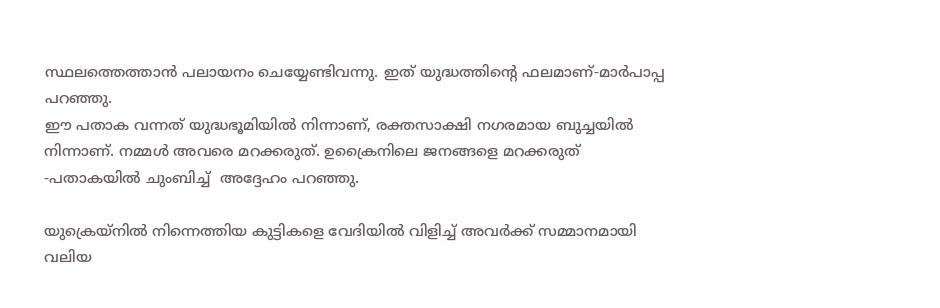സ്ഥലത്തെത്താന്‍ പലായനം ചെയ്യേണ്ടിവന്നു. ഇത് യുദ്ധത്തിന്റെ ഫലമാണ്-മാര്‍പാപ്പ പറഞ്ഞു.
ഈ പതാക വന്നത് യുദ്ധഭൂമിയില്‍ നിന്നാണ്, രക്തസാക്ഷി നഗരമായ ബുച്ചയില്‍ നിന്നാണ്. നമ്മള്‍ അവരെ മറക്കരുത്. ഉക്രൈനിലെ ജനങ്ങളെ മറക്കരുത് -പതാകയില്‍ ചുംബിച്ച്  അദ്ദേഹം പറഞ്ഞു.

യുക്രെയ്നില്‍ നിന്നെത്തിയ കുട്ടികളെ വേദിയില്‍ വിളിച്ച് അവര്‍ക്ക് സമ്മാനമായി വലിയ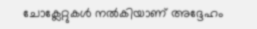ചോക്ലേറ്റുകള്‍ നല്‍കിയാണ് അദ്ദേഹം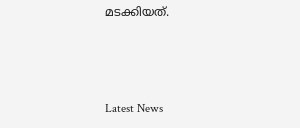മടക്കിയത്.



Latest News